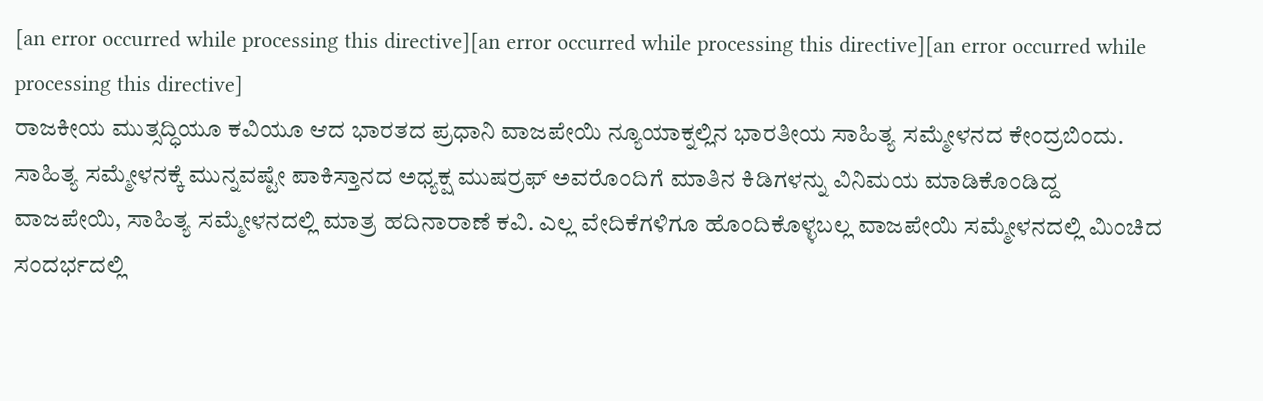[an error occurred while processing this directive][an error occurred while processing this directive][an error occurred while processing this directive]
ರಾಜಕೀಯ ಮುತ್ಸದ್ಧಿಯೂ ಕವಿಯೂ ಆದ ಭಾರತದ ಪ್ರಧಾನಿ ವಾಜಪೇಯಿ ನ್ಯೂಯಾಕ್ನಲ್ಲಿನ ಭಾರತೀಯ ಸಾಹಿತ್ಯ ಸಮ್ಮೇಳನದ ಕೇಂದ್ರಬಿಂದು. ಸಾಹಿತ್ಯ ಸಮ್ಮೇಳನಕ್ಕೆ ಮುನ್ನವಷ್ಟೇ ಪಾಕಿಸ್ತಾನದ ಅಧ್ಯಕ್ಷ ಮುಷರ್ರಫ್ ಅವರೊಂದಿಗೆ ಮಾತಿನ ಕಿಡಿಗಳನ್ನು ವಿನಿಮಯ ಮಾಡಿಕೊಂಡಿದ್ದ ವಾಜಪೇಯಿ, ಸಾಹಿತ್ಯ ಸಮ್ಮೇಳನದಲ್ಲಿ ಮಾತ್ರ ಹದಿನಾರಾಣೆ ಕವಿ. ಎಲ್ಲ ವೇದಿಕೆಗಳಿಗೂ ಹೊಂದಿಕೊಳ್ಳಬಲ್ಲ ವಾಜಪೇಯಿ ಸಮ್ಮೇಳನದಲ್ಲಿ ಮಿಂಚಿದ ಸಂದರ್ಭದಲ್ಲಿ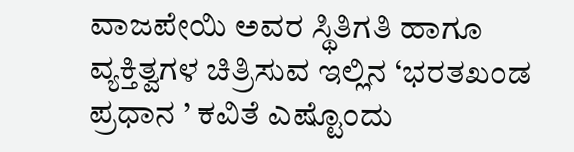ವಾಜಪೇಯಿ ಅವರ ಸ್ಥಿತಿಗತಿ ಹಾಗೂ ವ್ಯಕ್ತಿತ್ವಗಳ ಚಿತ್ರಿಸುವ ಇಲ್ಲಿನ ‘ಭರತಖಂಡ ಪ್ರಧಾನ ’ ಕವಿತೆ ಎಷ್ಟೊಂದು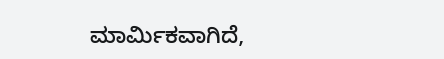ಮಾರ್ಮಿಕವಾಗಿದೆ,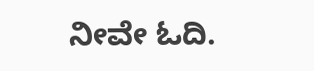ನೀವೇ ಓದಿ.